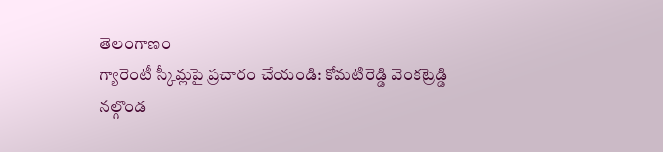తెలంగాణం
గ్యారెంటీ స్కీమ్లపై ప్రచారం చేయండి: కోమటిరెడ్డి వెంకట్రెడ్డి
నల్గొండ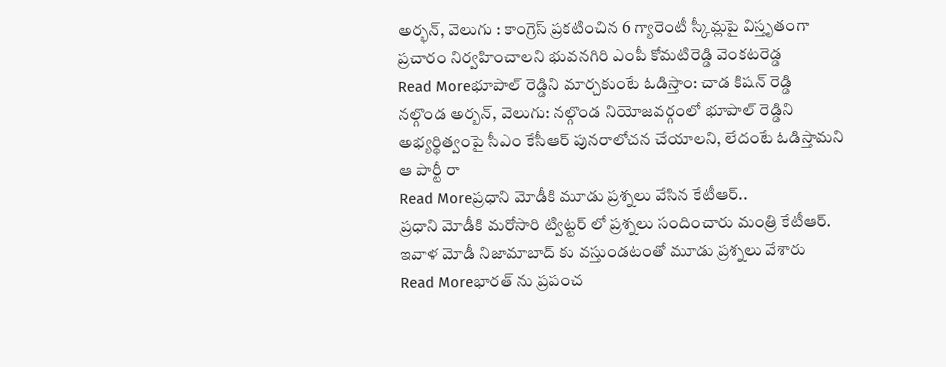అర్భన్, వెలుగు : కాంగ్రెస్ ప్రకటించిన 6 గ్యారెంటీ స్కీమ్లపై విస్తృతంగా ప్రచారం నిర్వహించాలని భువనగిరి ఎంపీ కోమటిరెడ్డి వెంకటరెడ్డ
Read Moreభూపాల్ రెడ్డిని మార్చకుంటే ఓడిస్తాం: చాడ కిషన్ రెడ్డి
నల్గొండ అర్బన్, వెలుగు: నల్గొండ నియోజవర్గంలో భూపాల్ రెడ్డిని అభ్యర్థిత్వంపై సీఎం కేసీఆర్ పునరాలోచన చేయాలని, లేదంటే ఓడిస్తామని ఆ పార్టీ రా
Read Moreప్రధాని మోడీకి మూడు ప్రశ్నలు వేసిన కేటీఆర్..
ప్రధాని మోడీకి మరోసారి ట్విట్టర్ లో ప్రశ్నలు సందించారు మంత్రి కేటీఆర్. ఇవాళ మోడీ నిజామాబాద్ కు వస్తుండటంతో మూడు ప్రశ్నలు వేశారు
Read Moreభారత్ ను ప్రపంచ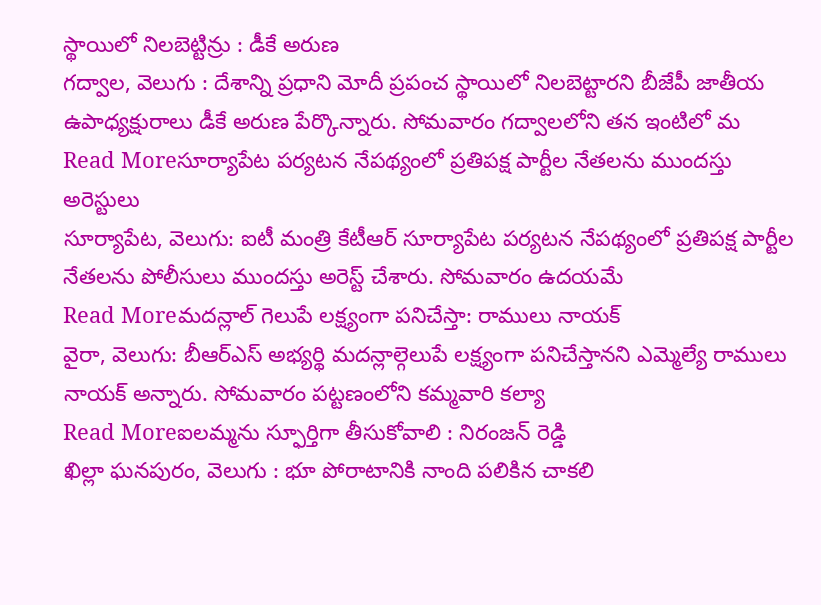స్థాయిలో నిలబెట్టిన్రు : డీకే అరుణ
గద్వాల, వెలుగు : దేశాన్ని ప్రధాని మోదీ ప్రపంచ స్థాయిలో నిలబెట్టారని బీజేపీ జాతీయ ఉపాధ్యక్షురాలు డీకే అరుణ పేర్కొన్నారు. సోమవారం గద్వాలలోని తన ఇంటిలో మ
Read Moreసూర్యాపేట పర్యటన నేపథ్యంలో ప్రతిపక్ష పార్టీల నేతలను ముందస్తు అరెస్టులు
సూర్యాపేట, వెలుగు: ఐటీ మంత్రి కేటీఆర్ సూర్యాపేట పర్యటన నేపథ్యంలో ప్రతిపక్ష పార్టీల నేతలను పోలీసులు ముందస్తు అరెస్ట్ చేశారు. సోమవారం ఉదయమే
Read Moreమదన్లాల్ గెలుపే లక్ష్యంగా పనిచేస్తా: రాములు నాయక్
వైరా, వెలుగు: బీఆర్ఎస్ అభ్యర్థి మదన్లాల్గెలుపే లక్ష్యంగా పనిచేస్తానని ఎమ్మెల్యే రాములు నాయక్ అన్నారు. సోమవారం పట్టణంలోని కమ్మవారి కల్యా
Read Moreఐలమ్మను స్ఫూర్తిగా తీసుకోవాలి : నిరంజన్ రెడ్డి
ఖిల్లా ఘనపురం, వెలుగు : భూ పోరాటానికి నాంది పలికిన చాకలి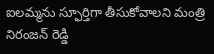ఐలమ్మను స్ఫూర్తిగా తీసుకోవాలని మంత్రి నిరంజన్ రెడ్డి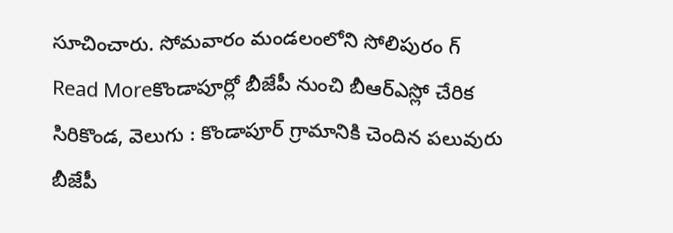సూచించారు. సోమవారం మండలంలోని సోలిపురం గ్
Read Moreకొండాపూర్లో బీజేపీ నుంచి బీఆర్ఎస్లో చేరిక
సిరికొండ, వెలుగు : కొండాపూర్ గ్రామానికి చెందిన పలువురు బీజేపీ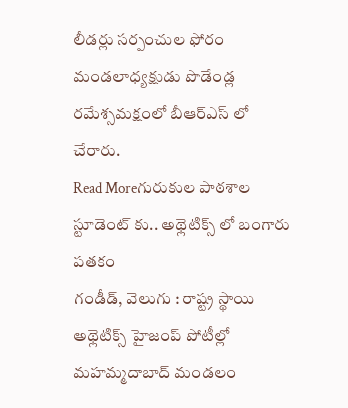లీడర్లు సర్పంచుల ఫోరం మండలాధ్యక్షుడు పొడేండ్ల రమేశ్సమక్షంలో బీఆర్ఎస్ లో చేరారు.
Read Moreగురుకుల పాఠశాల స్టూడెంట్ కు.. అథ్లెటిక్స్ లో బంగారు పతకం
గండీడ్, వెలుగు : రాష్ట్ర స్థాయి అథ్లెటిక్స్ హైజంప్ పోటీల్లో మహమ్మదాబాద్ మండలం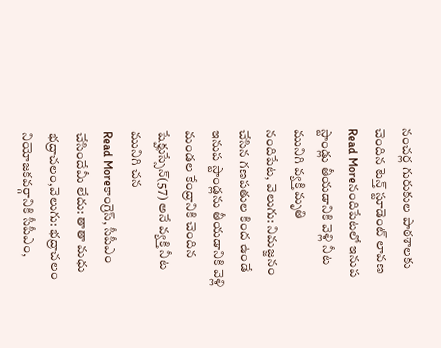నంచర్ల గురుకుల పాఠశాలకు చెందిన టెన్త్ స్టూడెంట్ లావణ
Read Moreనందిపేటలో ఇనుప స్టాండ్లు తీయడానికి వెళ్లి నీట మునిగి వ్యక్తి మృతి
నందిపేట, వెలుగు: నిమజ్జనం చేసిన గణపతుల కింద ఉండే ఇనుప స్టాండ్లను తీయడానికి వెళ్లి మండల కేంద్రానికి చెందిన షేక్హుస్సేన్(57) అనే వ్యక్తి నీట మునిగి చన
Read Moreకాంగ్రెస్, సీపీఎం చేసిందేమీ లేదు: తాతా మధు
భద్రాచలం,వెలుగు: భద్రాచలం నియోజకవర్గానికి సీపీఎం,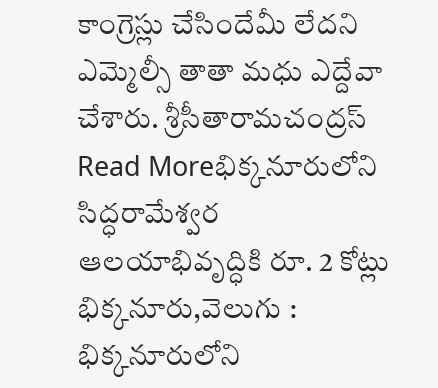కాంగ్రెస్లు చేసిందేమీ లేదని ఎమ్మెల్సీ తాతా మధు ఎద్దేవా చేశారు. శ్రీసీతారామచంద్రస్
Read Moreభిక్కనూరులోని సిద్ధరామేశ్వర ఆలయాభివృద్ధికి రూ. 2 కోట్లు
భిక్కనూరు,వెలుగు : భిక్కనూరులోని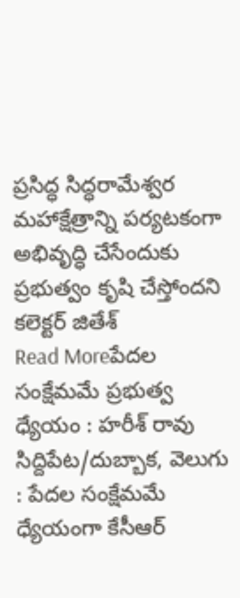ప్రసిద్ధ సిద్ధరామేశ్వర మహాక్షేత్రాన్ని పర్యటకంగా అభివృద్ధి చేసేందుకు ప్రభుత్వం కృషి చేస్తోందని కలెక్టర్ జితేశ్
Read Moreపేదల సంక్షేమమే ప్రభుత్వ ధ్యేయం : హరీశ్ రావు
సిద్దిపేట/దుబ్బాక, వెలుగు : పేదల సంక్షేమమే ధ్యేయంగా కేసీఆర్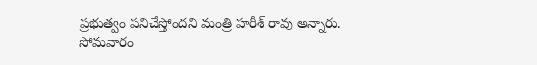ప్రభుత్వం పనిచేస్తోందని మంత్రి హరీశ్ రావు అన్నారు. సోమవారం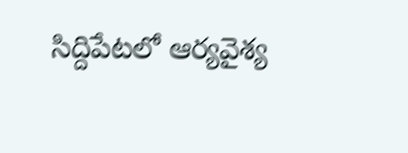సిద్దిపేటలో ఆర్యవైశ్య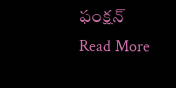ఫంక్షన్
Read More